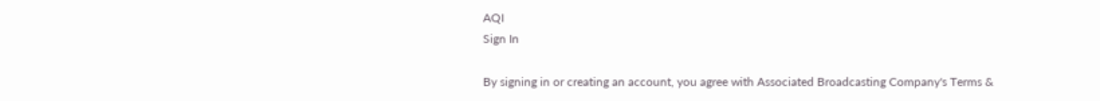AQI
Sign In

By signing in or creating an account, you agree with Associated Broadcasting Company's Terms &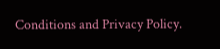Conditions and Privacy Policy.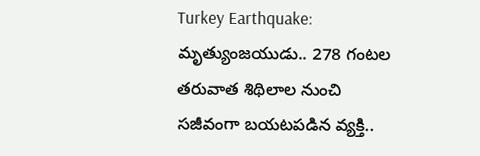Turkey Earthquake: మృత్యుంజయుడు.. 278 గంటల తరువాత శిథిలాల నుంచి సజీవంగా బయటపడిన వ్యక్తి..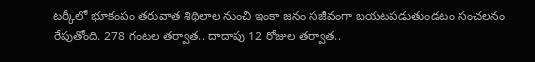టర్కీలో భూకంపం తరువాత శిథిలాల నుంచి ఇంకా జనం సజీవంగా బయటపడుతుండటం సంచలనం రేపుతోంది. 278 గంట‌ల త‌ర్వాత‌.. దాదాపు 12 రోజుల త‌ర్వాత..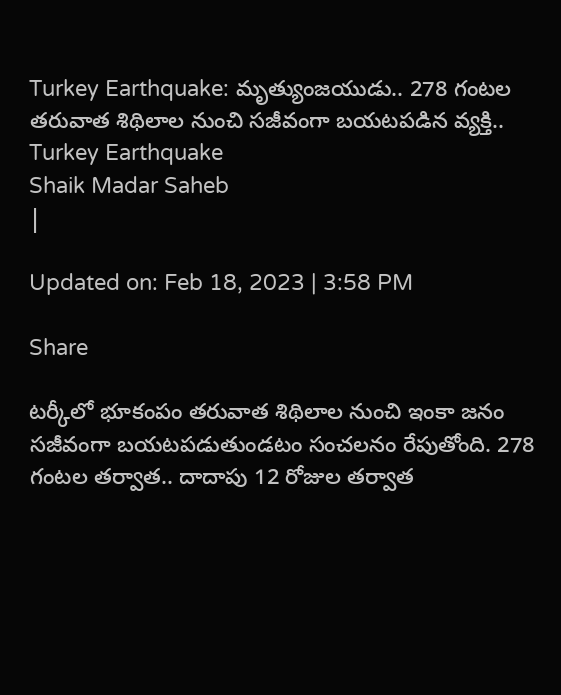Turkey Earthquake: మృత్యుంజయుడు.. 278 గంటల తరువాత శిథిలాల నుంచి సజీవంగా బయటపడిన వ్యక్తి..
Turkey Earthquake
Shaik Madar Saheb
|

Updated on: Feb 18, 2023 | 3:58 PM

Share

టర్కీలో భూకంపం తరువాత శిథిలాల నుంచి ఇంకా జనం సజీవంగా బయటపడుతుండటం సంచలనం రేపుతోంది. 278 గంట‌ల త‌ర్వాత‌.. దాదాపు 12 రోజుల త‌ర్వాత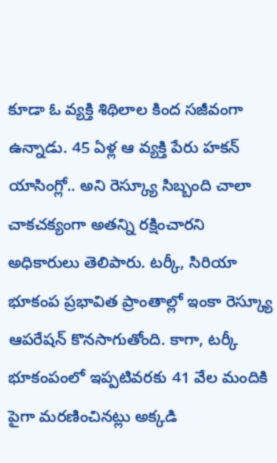కూడా ఓ వ్యక్తి శిథిలాల కింద స‌జీవంగా ఉన్నాడు. 45 ఏళ్ల ఆ వ్యక్తి పేరు హ‌క‌న్ యాసింగ్లో.. అని రెస్క్యూ సిబ్బంది చాలా చాకచక్యంగా అతన్ని రక్షించారని అధికారులు తెలిపారు. టర్కీ, సిరియా భూకంప ప్రభావిత ప్రాంతాల్లో ఇంకా రెస్క్యూ ఆప‌రేష‌న్ కొన‌సాగుతోంది. కాగా, టర్కీ భూకంపంలో ఇప్పటివరకు 41 వేల మందికి పైగా మరణించినట్లు అక్కడి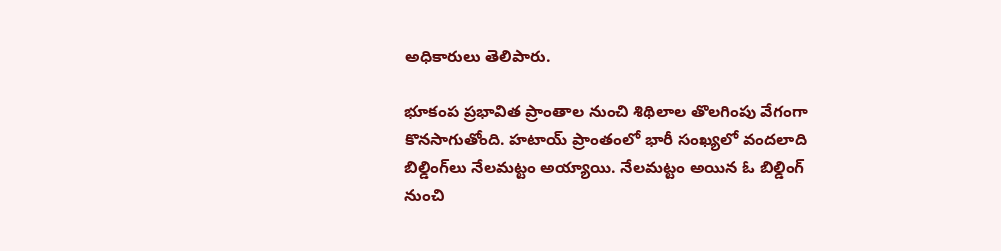అధికారులు తెలిపారు.

భూకంప ప్రభావిత ప్రాంతాల నుంచి శిథిలాల తొలగింపు వేగంగా కొనసాగుతోంది. హ‌టాయ్ ప్రాంతంలో భారీ సంఖ్యలో వందలాది బిల్డింగ్‌లు నేల‌మ‌ట్టం అయ్యాయి. నేల‌మ‌ట్టం అయిన ఓ బిల్డింగ్ నుంచి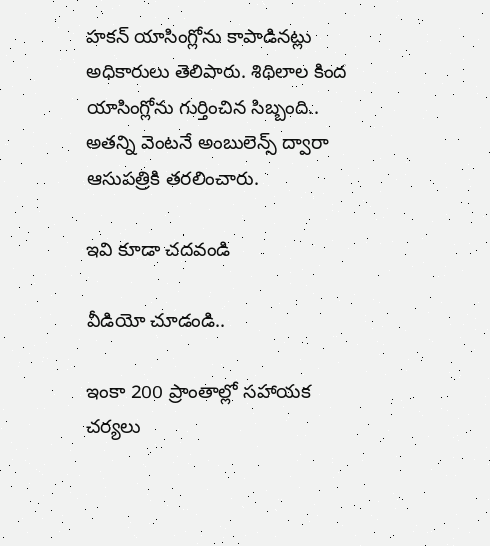హ‌క‌న్ యాసింగ్లోను కాపాడినట్లు అధికారులు తెలిపారు. శిథిలాల కింద యాసింగ్లోను గుర్తించిన సిబ్బంది.. అతన్ని వెంటనే అంబులెన్స్ ద్వారా ఆసుపత్రికి త‌ర‌లించారు.

ఇవి కూడా చదవండి

వీడియో చూడండి..

ఇంకా 200 ప్రాంతాల్లో సహాయక చర్యలు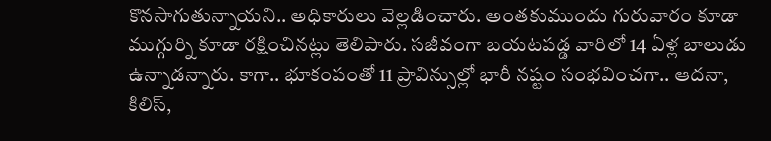కొనసాగుతున్నాయని.. అధికారులు వెల్లడించారు. అంతకుముందు గురువారం కూడా ముగ్గుర్ని కూడా రక్షించినట్లు తెలిపారు. సజీవంగా బయటపడ్డ వారిలో 14 ఏళ్ల బాలుడు ఉన్నాడన్నారు. కాగా.. భూకంపంతో 11 ప్రావిన్సుల్లో భారీ న‌ష్టం సంభవించగా.. ఆద‌నా, కిలిస్‌,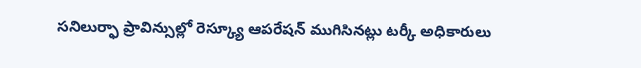స‌నిలుర్ఫా ప్రావిన్సుల్లో రెస్క్యూ ఆప‌రేష‌న్ ముగిసిన‌ట్లు టర్కీ అధికారులు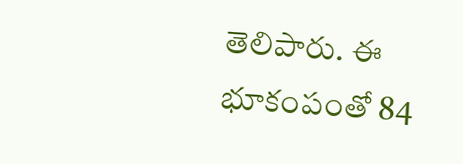తెలిపారు. ఈ భూకంపంతో 84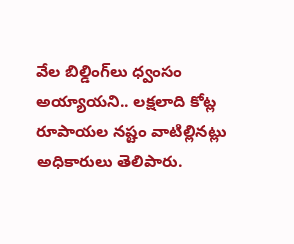వేల బిల్డింగ్‌లు ధ్వంసం అయ్యాయని.. లక్షలాది కోట్ల రూపాయల నష్టం వాటిల్లినట్లు అధికారులు తెలిపారు.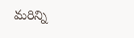మరిన్ని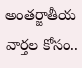అంతర్జాతీయ వార్తల కోసం..